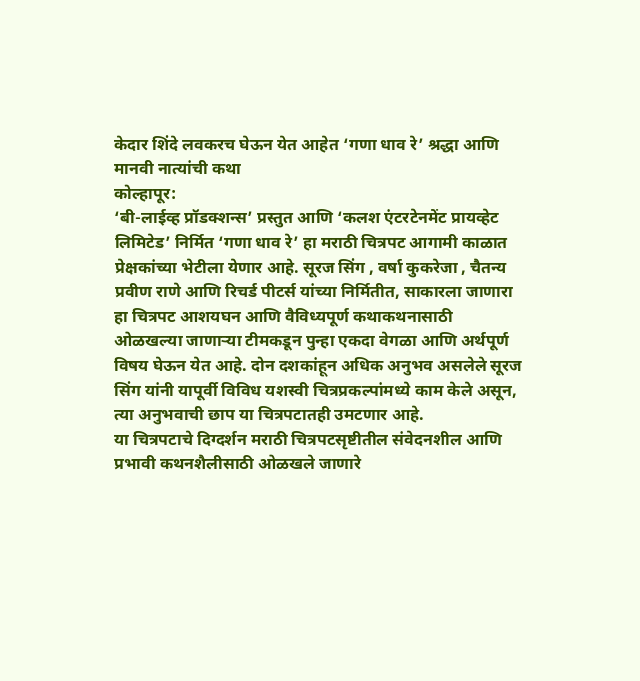केदार शिंदे लवकरच घेऊन येत आहेत ‘गणा धाव रे’ श्रद्धा आणि मानवी नात्यांची कथा
कोल्हापूर:
‘बी-लाईव्ह प्रॉडक्शन्स’ प्रस्तुत आणि ‘कलश एंटरटेनमेंट प्रायव्हेट लिमिटेड’ निर्मित ‘गणा धाव रे’ हा मराठी चित्रपट आगामी काळात प्रेक्षकांच्या भेटीला येणार आहे. सूरज सिंग , वर्षा कुकरेजा , चैतन्य प्रवीण राणे आणि रिचर्ड पीटर्स यांच्या निर्मितीत, साकारला जाणारा हा चित्रपट आशयघन आणि वैविध्यपूर्ण कथाकथनासाठी ओळखल्या जाणाऱ्या टीमकडून पुन्हा एकदा वेगळा आणि अर्थपूर्ण विषय घेऊन येत आहे. दोन दशकांहून अधिक अनुभव असलेले सूरज सिंग यांनी यापूर्वी विविध यशस्वी चित्रप्रकल्पांमध्ये काम केले असून, त्या अनुभवाची छाप या चित्रपटातही उमटणार आहे.
या चित्रपटाचे दिग्दर्शन मराठी चित्रपटसृष्टीतील संवेदनशील आणि प्रभावी कथनशैलीसाठी ओळखले जाणारे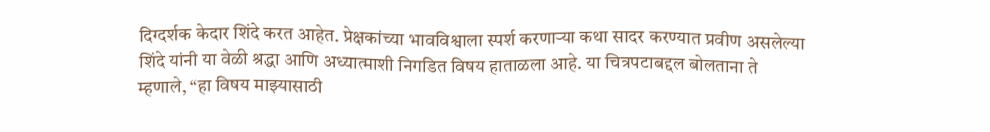दिग्दर्शक केदार शिंदे करत आहेत. प्रेक्षकांच्या भावविश्वाला स्पर्श करणाऱ्या कथा सादर करण्यात प्रवीण असलेल्या शिंदे यांनी या वेळी श्रद्धा आणि अध्यात्माशी निगडित विषय हाताळला आहे. या चित्रपटाबद्दल बोलताना ते म्हणाले, “हा विषय माझ्यासाठी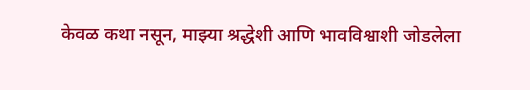केवळ कथा नसून, माझ्या श्रद्धेशी आणि भावविश्वाशी जोडलेला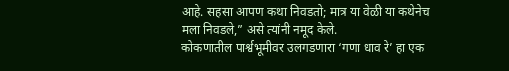आहे. सहसा आपण कथा निवडतो; मात्र या वेळी या कथेनेच मला निवडले,” असे त्यांनी नमूद केले.
कोकणातील पार्श्वभूमीवर उलगडणारा ‘गणा धाव रे’ हा एक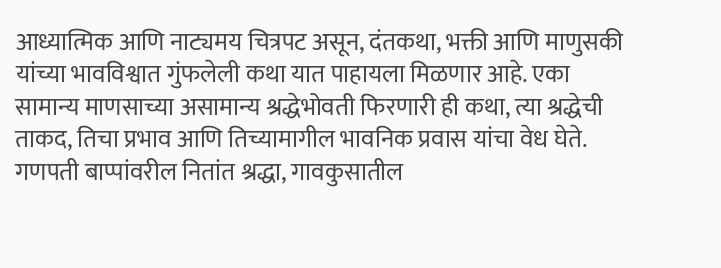आध्यात्मिक आणि नाट्यमय चित्रपट असून, दंतकथा, भक्ती आणि माणुसकी यांच्या भावविश्वात गुंफलेली कथा यात पाहायला मिळणार आहे. एका सामान्य माणसाच्या असामान्य श्रद्धेभोवती फिरणारी ही कथा, त्या श्रद्धेची ताकद, तिचा प्रभाव आणि तिच्यामागील भावनिक प्रवास यांचा वेध घेते. गणपती बाप्पांवरील नितांत श्रद्धा, गावकुसातील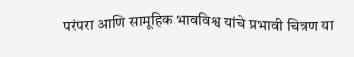परंपरा आणि सामूहिक भावविश्व यांचे प्रभावी चित्रण या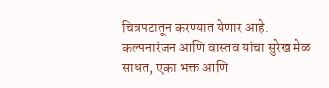चित्रपटातून करण्यात येणार आहे.
कल्पनारंजन आणि वास्तव यांचा सुरेख मेळ साधत, एका भक्त आणि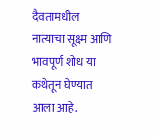दैवतामधील नात्याचा सूक्ष्म आणि भावपूर्ण शोध या कथेतून घेण्यात आला आहे.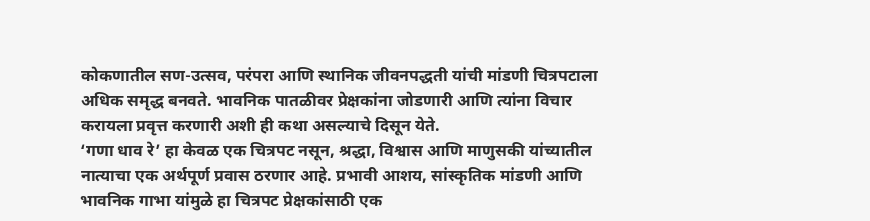कोकणातील सण-उत्सव, परंपरा आणि स्थानिक जीवनपद्धती यांची मांडणी चित्रपटाला अधिक समृद्ध बनवते. भावनिक पातळीवर प्रेक्षकांना जोडणारी आणि त्यांना विचार करायला प्रवृत्त करणारी अशी ही कथा असल्याचे दिसून येते.
‘गणा धाव रे’ हा केवळ एक चित्रपट नसून, श्रद्धा, विश्वास आणि माणुसकी यांच्यातील नात्याचा एक अर्थपूर्ण प्रवास ठरणार आहे. प्रभावी आशय, सांस्कृतिक मांडणी आणि भावनिक गाभा यांमुळे हा चित्रपट प्रेक्षकांसाठी एक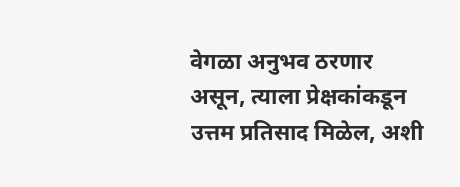वेगळा अनुभव ठरणार असून, त्याला प्रेक्षकांकडून उत्तम प्रतिसाद मिळेल, अशी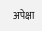अपेक्षा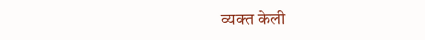व्यक्त केली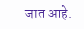जात आहे.